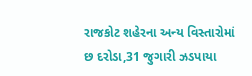રાજકોટ શહેરના અન્ય વિસ્તારોમાં છ દરોડા,31 જુગારી ઝડપાયા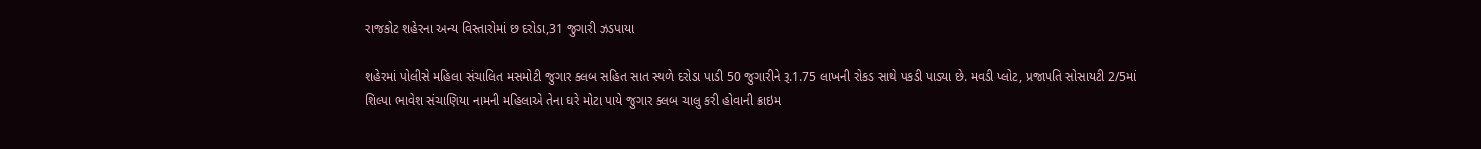રાજકોટ શહેરના અન્ય વિસ્તારોમાં છ દરોડા,31 જુગારી ઝડપાયા

શહેરમાં પોલીસે મહિલા સંચાલિત મસમોટી જુગાર ક્લબ સહિત સાત સ્થળે દરોડા પાડી 50 જુગારીને રૂ.1.75 લાખની રોકડ સાથે પકડી પાડ્યા છે. મવડી પ્લોટ, પ્રજાપતિ સોસાયટી 2/5માં શિલ્પા ભાવેશ સંચાણિયા નામની મહિલાએ તેના ઘરે મોટા પાયે જુગાર ક્લબ ચાલુ કરી હોવાની ક્રાઇમ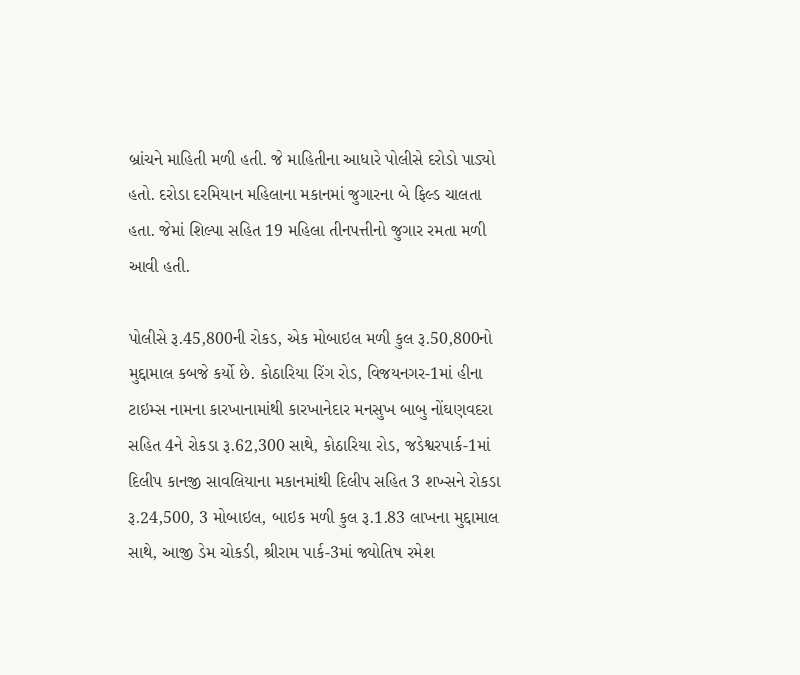બ્રાંચને માહિતી મળી હતી. જે માહિતીના આધારે પોલીસે દરોડો પાડ્યો હતો. દરોડા દરમિયાન મહિલાના મકાનમાં જુગારના બે ફિલ્ડ ચાલતા હતા. જેમાં શિલ્પા સહિત 19 મહિલા તીનપત્તીનો જુગાર રમતા મળી આવી હતી.

પોલીસે રૂ.45,800ની રોકડ, એક મોબાઇલ મળી કુલ રૂ.50,800નો મુદ્દામાલ કબજે કર્યો છે. કોઠારિયા રિંગ રોડ, વિજયનગર-1માં હીના ટાઇમ્સ નામના કારખાનામાંથી કારખાનેદાર મનસુખ બાબુ નોંઘણવદરા સહિત 4ને રોકડા રૂ.62,300 સાથે, કોઠારિયા રોડ, જડેશ્વરપાર્ક-1માં દિલીપ કાનજી સાવલિયાના મકાનમાંથી દિલીપ સહિત 3 શખ્સને રોકડા રૂ.24,500, 3 મોબાઇલ, બાઇક મળી કુલ રૂ.1.83 લાખના મુદ્દામાલ સાથે, આજી ડેમ ચોકડી, શ્રીરામ પાર્ક-3માં જ્યોતિષ રમેશ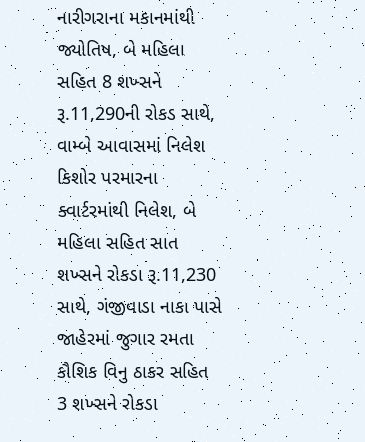નારીગરાના મકાનમાંથી જ્યોતિષ, બે મહિલા સહિત 8 શખ્સને રૂ.11,290ની રોકડ સાથે, વામ્બે આવાસમાં નિલેશ કિશોર પરમારના ક્વાર્ટરમાંથી નિલેશ, બે મહિલા સહિત સાત શખ્સને રોકડા રૂ.11,230 સાથે, ગંજીવાડા નાકા પાસે જાહેરમાં જુગાર રમતા કૌશિક વિનુ ઠાકર સહિત 3 શખ્સને રોકડા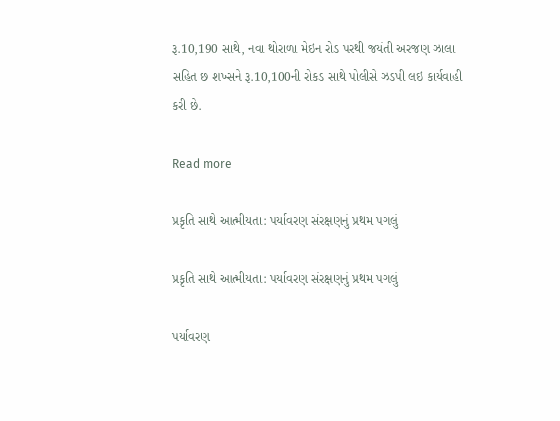રૂ.10,190 સાથે, નવા થોરાળા મેઇન રોડ પરથી જયંતી અરજણ ઝાલા સહિત છ શખ્સને રૂ.10,100ની રોકડ સાથે પોલીસે ઝડપી લઇ કાર્યવાહી કરી છે.

Read more

પ્રકૃતિ સાથે આત્મીયતા: પર્યાવરણ સંરક્ષણનું પ્રથમ પગલું

પ્રકૃતિ સાથે આત્મીયતા: પર્યાવરણ સંરક્ષણનું પ્રથમ પગલું

પર્યાવરણ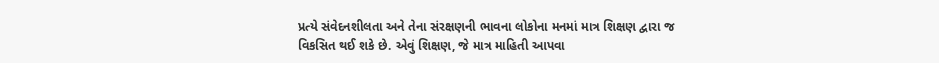પ્રત્યે સંવેદનશીલતા અને તેના સંરક્ષણની ભાવના લોકોના મનમાં માત્ર શિક્ષણ દ્વારા જ વિકસિત થઈ શકે છે. એવું શિક્ષણ, જે માત્ર માહિતી આપવા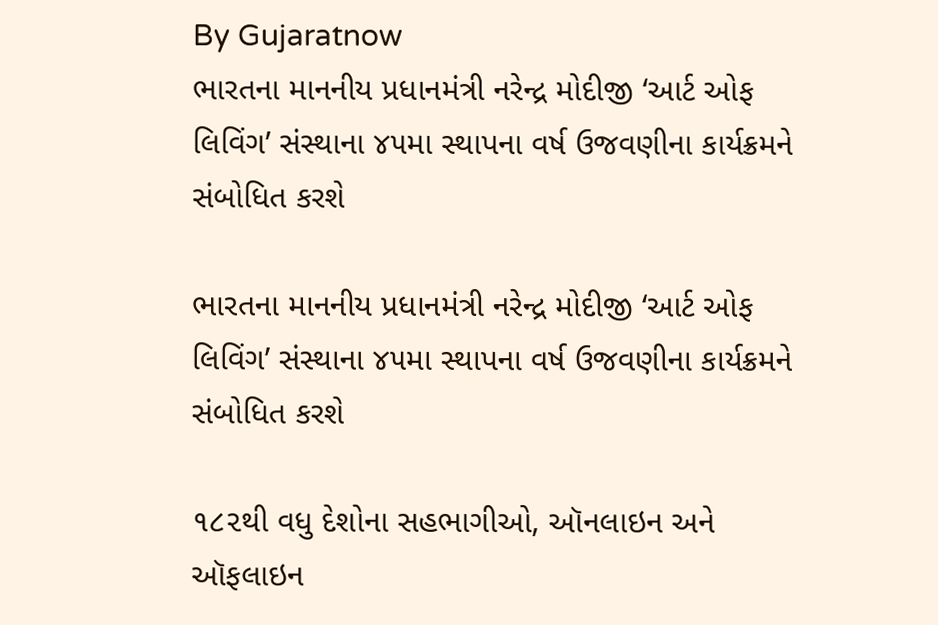By Gujaratnow
ભારતના માનનીય પ્રધાનમંત્રી નરેન્દ્ર મોદીજી ‘આર્ટ ઓફ લિવિંગ’ સંસ્થાના ૪૫મા સ્થાપના વર્ષ ઉજવણીના કાર્યક્રમને સંબોધિત કરશે

ભારતના માનનીય પ્રધાનમંત્રી નરેન્દ્ર મોદીજી ‘આર્ટ ઓફ લિવિંગ’ સંસ્થાના ૪૫મા સ્થાપના વર્ષ ઉજવણીના કાર્યક્રમને સંબોધિત કરશે

૧૮૨થી વધુ દેશોના સહભાગીઓ, ઑનલાઇન અને ઑફલાઇન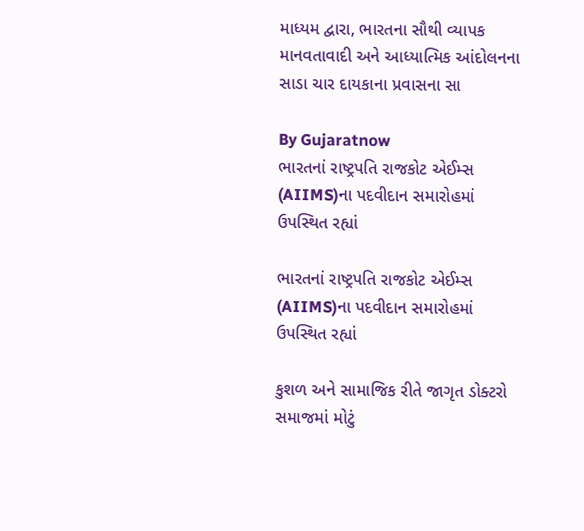માધ્યમ દ્વારા, ભારતના સૌથી વ્યાપક માનવતાવાદી અને આધ્યાત્મિક આંદોલનના સાડા ચાર દાયકાના પ્રવાસના સા

By Gujaratnow
ભારતનાં રાષ્ટ્રપતિ રાજકોટ એઈમ્સ (AIIMS)ના પદવીદાન સમારોહમાં ઉપસ્થિત રહ્યાં

ભારતનાં રાષ્ટ્રપતિ રાજકોટ એઈમ્સ (AIIMS)ના પદવીદાન સમારોહમાં ઉપસ્થિત રહ્યાં

કુશળ અને સામાજિક રીતે જાગૃત ડોક્ટરો સમાજમાં મોટું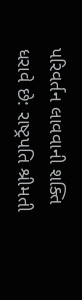પરિવર્તન લાવવાની શક્તિ ધરાવે છે: રાષ્ટ્રપતિ શ્રીમતી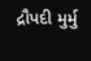દ્રૌપદી મુર્મુ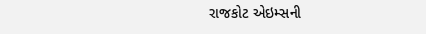રાજકોટ એઇમ્સની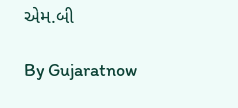એમ.બી

By Gujaratnow